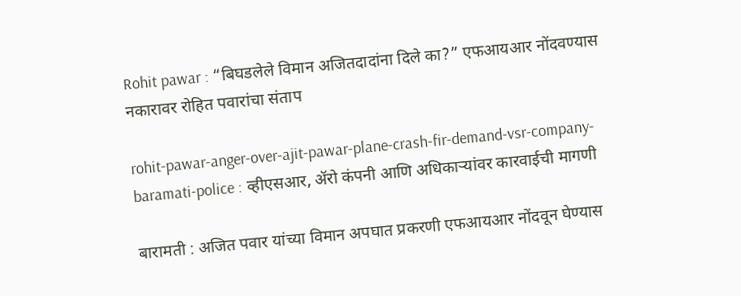Rohit pawar : “बिघडलेले विमान अजितदादांना दिले का?” एफआयआर नोंदवण्यास नकारावर रोहित पवारांचा संताप

rohit-pawar-anger-over-ajit-pawar-plane-crash-fir-demand-vsr-company-baramati-police : व्हीएसआर, ॲरो कंपनी आणि अधिकाऱ्यांवर कारवाईची मागणी

बारामती : अजित पवार यांच्या विमान अपघात प्रकरणी एफआयआर नोंदवून घेण्यास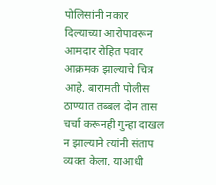पोलिसांनी नकार दिल्याच्या आरोपावरून आमदार रोहित पवार आक्रमक झाल्याचे चित्र आहे. बारामती पोलीस ठाण्यात तब्बल दोन तास चर्चा करूनही गुन्हा दाखल न झाल्याने त्यांनी संताप व्यक्त केला. याआधी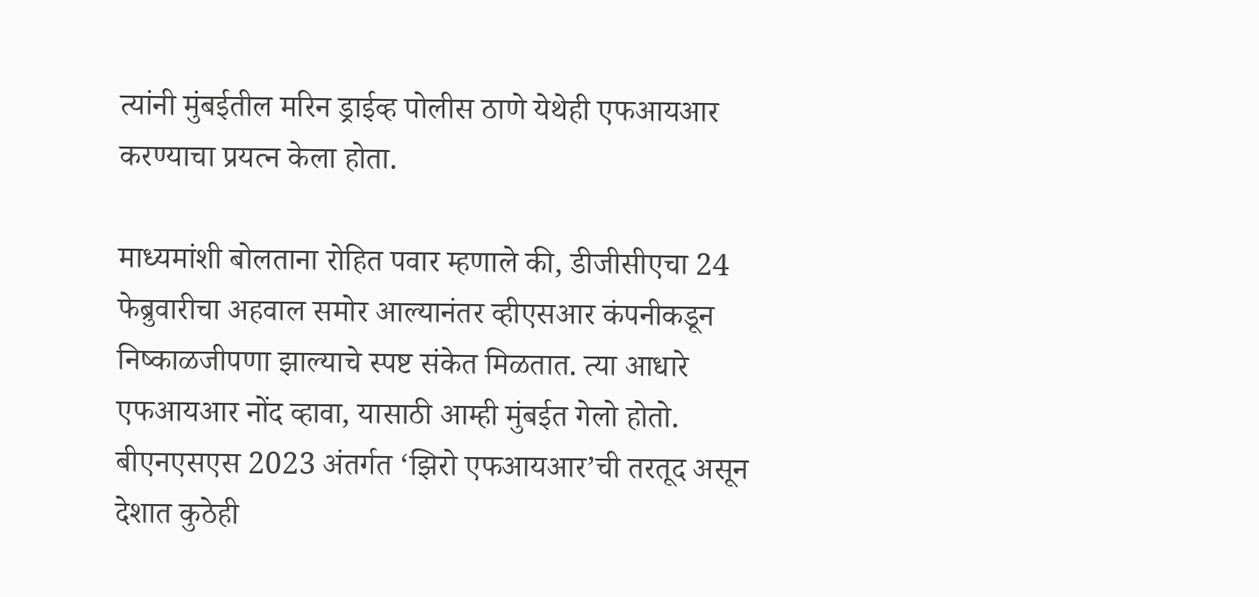त्यांनी मुंबईतील मरिन ड्राईव्ह पोलीस ठाणे येथेही एफआयआर करण्याचा प्रयत्न केला होता.

माध्यमांशी बोलताना रोहित पवार म्हणाले की, डीजीसीएचा 24 फेब्रुवारीचा अहवाल समोर आल्यानंतर व्हीएसआर कंपनीकडून निष्काळजीपणा झाल्याचे स्पष्ट संकेत मिळतात. त्या आधारे एफआयआर नोंद व्हावा, यासाठी आम्ही मुंबईत गेलो होतो. बीएनएसएस 2023 अंतर्गत ‘झिरो एफआयआर’ची तरतूद असून देशात कुठेही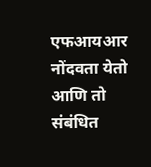एफआयआर नोंदवता येतो आणि तो संबंधित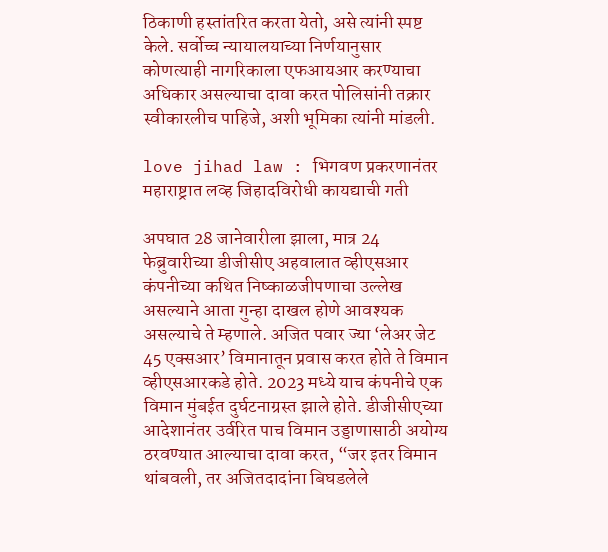ठिकाणी हस्तांतरित करता येतो, असे त्यांनी स्पष्ट केले. सर्वोच्च न्यायालयाच्या निर्णयानुसार कोणत्याही नागरिकाला एफआयआर करण्याचा अधिकार असल्याचा दावा करत पोलिसांनी तक्रार स्वीकारलीच पाहिजे, अशी भूमिका त्यांनी मांडली.

love jihad law : भिगवण प्रकरणानंतर महाराष्ट्रात लव्ह जिहादविरोधी कायद्याची गती

अपघात 28 जानेवारीला झाला, मात्र 24 फेब्रुवारीच्या डीजीसीए अहवालात व्हीएसआर कंपनीच्या कथित निष्काळजीपणाचा उल्लेख असल्याने आता गुन्हा दाखल होणे आवश्यक असल्याचे ते म्हणाले. अजित पवार ज्या ‘लेअर जेट 45 एक्सआर’ विमानातून प्रवास करत होते ते विमान व्हीएसआरकडे होते. 2023 मध्ये याच कंपनीचे एक विमान मुंबईत दुर्घटनाग्रस्त झाले होते. डीजीसीएच्या आदेशानंतर उर्वरित पाच विमान उड्डाणासाठी अयोग्य ठरवण्यात आल्याचा दावा करत, “जर इतर विमान थांबवली, तर अजितदादांना बिघडलेले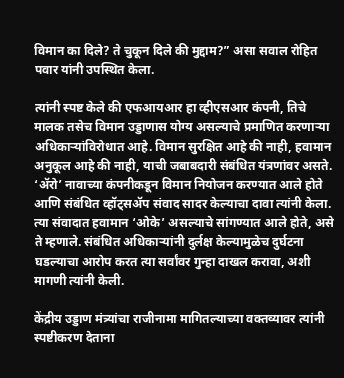विमान का दिले? ते चुकून दिले की मुद्दाम?” असा सवाल रोहित पवार यांनी उपस्थित केला.

त्यांनी स्पष्ट केले की एफआयआर हा व्हीएसआर कंपनी, तिचे मालक तसेच विमान उड्डाणास योग्य असल्याचे प्रमाणित करणाऱ्या अधिकाऱ्यांविरोधात आहे. विमान सुरक्षित आहे की नाही, हवामान अनुकूल आहे की नाही, याची जबाबदारी संबंधित यंत्रणांवर असते. ‘ॲरो’ नावाच्या कंपनीकडून विमान नियोजन करण्यात आले होते आणि संबंधित व्हॉट्सॲप संवाद सादर केल्याचा दावा त्यांनी केला. त्या संवादात हवामान ‘ओके’ असल्याचे सांगण्यात आले होते, असे ते म्हणाले. संबंधित अधिकाऱ्यांनी दुर्लक्ष केल्यामुळेच दुर्घटना घडल्याचा आरोप करत त्या सर्वांवर गुन्हा दाखल करावा, अशी मागणी त्यांनी केली.

केंद्रीय उड्डाण मंत्र्यांचा राजीनामा मागितल्याच्या वक्तव्यावर त्यांनी स्पष्टीकरण देताना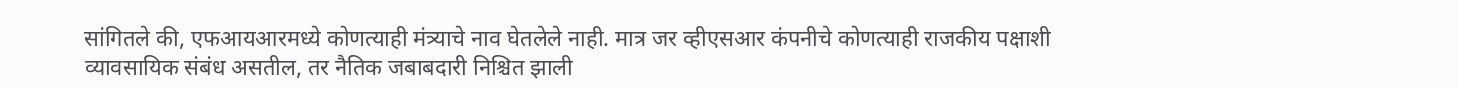सांगितले की, एफआयआरमध्ये कोणत्याही मंत्र्याचे नाव घेतलेले नाही. मात्र जर व्हीएसआर कंपनीचे कोणत्याही राजकीय पक्षाशी व्यावसायिक संबंध असतील, तर नैतिक जबाबदारी निश्चित झाली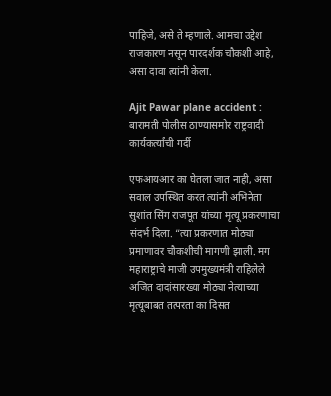पाहिजे, असे ते म्हणाले. आमचा उद्देश राजकारण नसून पारदर्शक चौकशी आहे, असा दावा त्यांनी केला.

Ajit Pawar plane accident : बारामती पोलीस ठाण्यासमोर राष्ट्रवादी कार्यकर्त्यांची गर्दी

एफआयआर का घेतला जात नाही, असा सवाल उपस्थित करत त्यांनी अभिनेता सुशांत सिंग राजपूत यांच्या मृत्यू प्रकरणाचा संदर्भ दिला. “त्या प्रकरणात मोठ्या प्रमाणावर चौकशीची मागणी झाली. मग महाराष्ट्राचे माजी उपमुख्यमंत्री राहिलेले अजित दादांसारख्या मोठ्या नेत्याच्या मृत्यूबाबत तत्परता का दिसत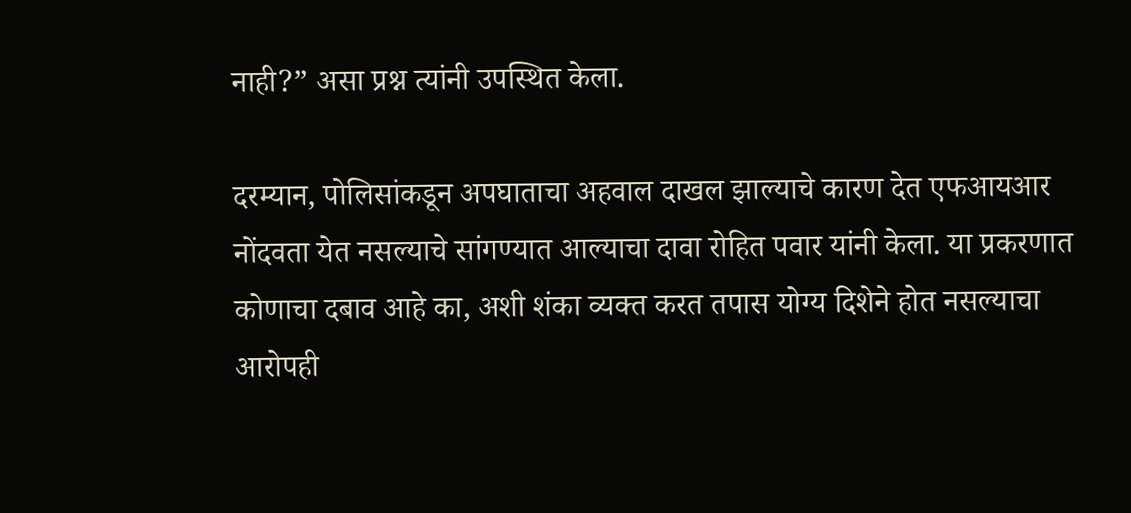नाही?” असा प्रश्न त्यांनी उपस्थित केला.

दरम्यान, पोलिसांकडून अपघाताचा अहवाल दाखल झाल्याचे कारण देत एफआयआर नोंदवता येत नसल्याचे सांगण्यात आल्याचा दावा रोहित पवार यांनी केला. या प्रकरणात कोणाचा दबाव आहे का, अशी शंका व्यक्त करत तपास योग्य दिशेने होत नसल्याचा आरोपही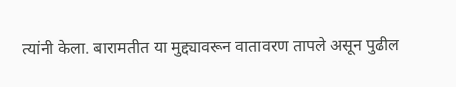त्यांनी केला. बारामतीत या मुद्द्यावरून वातावरण तापले असून पुढील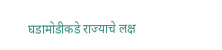घडामोडीकडे राज्याचे लक्ष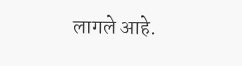लागले आहे.